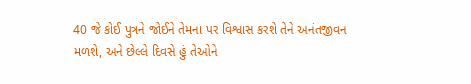40 જે કોઈ પુત્રને જોઈને તેમના પર વિશ્વાસ કરશે તેને અનંતજીવન મળશે, અને છેલ્લે દિવસે હું તેઓને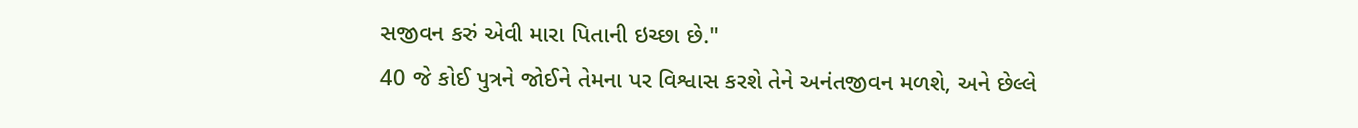સજીવન કરું એવી મારા પિતાની ઇચ્છા છે."
40 જે કોઈ પુત્રને જોઈને તેમના પર વિશ્વાસ કરશે તેને અનંતજીવન મળશે, અને છેલ્લે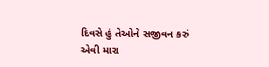દિવસે હું તેઓને સજીવન કરું એવી મારા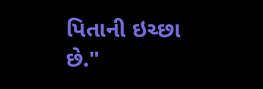પિતાની ઇચ્છા છે."